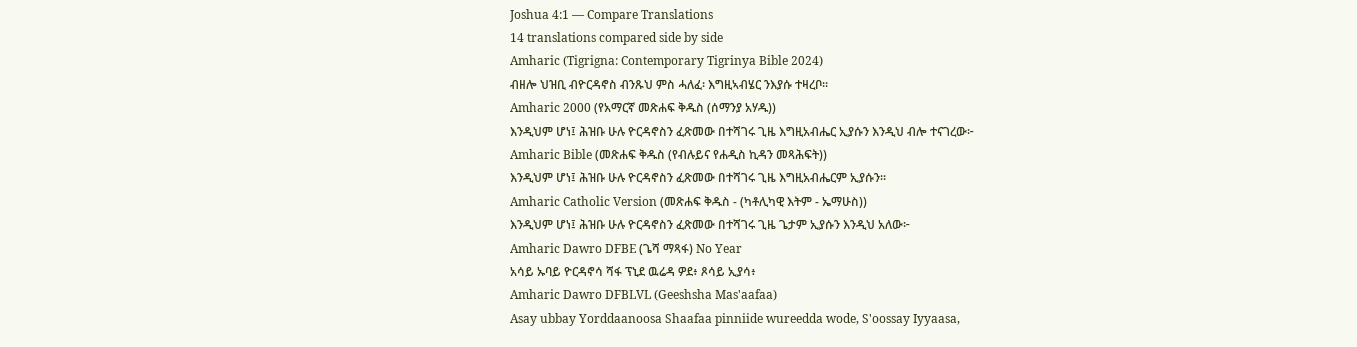Joshua 4:1 — Compare Translations
14 translations compared side by side
Amharic (Tigrigna: Contemporary Tigrinya Bible 2024)
ብዘሎ ህዝቢ ብዮርዳኖስ ብንጹህ ምስ ሓለፈ፡ እግዚኣብሄር ንእያሱ ተዛረቦ።
Amharic 2000 (የአማርኛ መጽሐፍ ቅዱስ (ሰማንያ አሃዱ))
እንዲህም ሆነ፤ ሕዝቡ ሁሉ ዮርዳኖስን ፈጽመው በተሻገሩ ጊዜ እግዚአብሔር ኢያሱን እንዲህ ብሎ ተናገረው፦
Amharic Bible (መጽሐፍ ቅዱስ (የብሉይና የሐዲስ ኪዳን መጻሕፍት))
እንዲህም ሆነ፤ ሕዝቡ ሁሉ ዮርዳኖስን ፈጽመው በተሻገሩ ጊዜ እግዚአብሔርም ኢያሱን።
Amharic Catholic Version (መጽሐፍ ቅዱስ - (ካቶሊካዊ እትም - ኤማሁስ))
እንዲህም ሆነ፤ ሕዝቡ ሁሉ ዮርዳኖስን ፈጽመው በተሻገሩ ጊዜ ጌታም ኢያሱን እንዲህ አለው፦
Amharic Dawro DFBE (ጌሻ ማጻፋ) No Year
አሳይ ኡባይ ዮርዳኖሳ ሻፋ ፕኒደ ዉሬዳ ዎደ፥ ጾሳይ ኢያሳ፥
Amharic Dawro DFBLVL (Geeshsha Mas'aafaa)
Asay ubbay Yorddaanoosa Shaafaa pinniide wureedda wode, S'oossay Iyyaasa,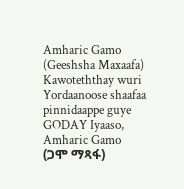Amharic Gamo (Geeshsha Maxaafa)
Kawoteththay wuri Yordaanoose shaafaa pinnidaappe guye GODAY Iyaaso,
Amharic Gamo (ጋሞ ማጻፋ)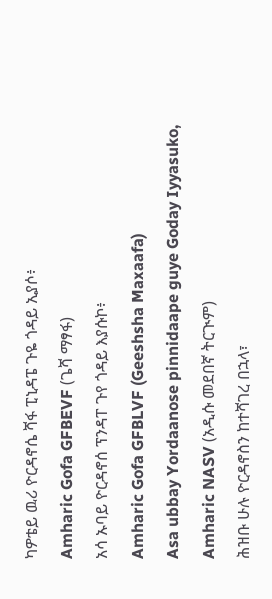ካዎቴይ ዉሪ ዮርዳኖሴ ሻፋ ፒኒዳፔ ጉዬ ጎዳይ ኢያሶ፥
Amharic Gofa GFBEVF (ጌሻ ማፃፋ)
አሳ ኡባይ ዮርዳኖሰ ፕንዳፐ ጉየ ጎዳይ እያሱኮ፥
Amharic Gofa GFBLVF (Geeshsha Maxaafa)
Asa ubbay Yordaanose pinnidaape guye Goday Iyyasuko,
Amharic NASV (አዲሱ መደበኛ ትርጒም)
ሕዝቡ ሁሉ ዮርዳኖስን ከተሻገረ በኋላ፣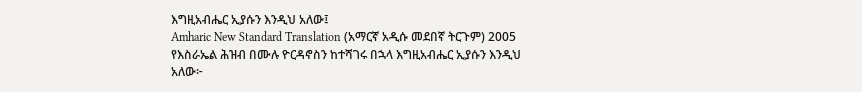እግዚአብሔር ኢያሱን እንዲህ አለው፤
Amharic New Standard Translation (አማርኛ አዲሱ መደበኛ ትርጉም) 2005
የእስራኤል ሕዝብ በሙሉ ዮርዳኖስን ከተሻገሩ በኋላ እግዚአብሔር ኢያሱን እንዲህ አለው፦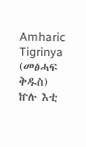Amharic Tigrinya (መፅሓፍ ቅዱስ)
ኵሉ እቲ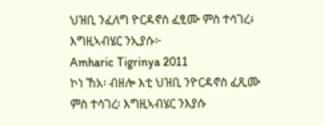ህዝቢ ንፈለግ ዮርዳኖስ ፈፂሙ ምስ ተሳገረ፥ እግዚኣብሄር ንኢያሱ፦
Amharic Tigrinya 2011
ኮነ ኸአ፡ ብዘሎ እቲ ህዝቢ ንዮርዳኖስ ፈጺሙ ምስ ተሳገረ፡ እግዚኣብሄር ንእያሱ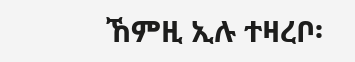ኸምዚ ኢሉ ተዛረቦ፡